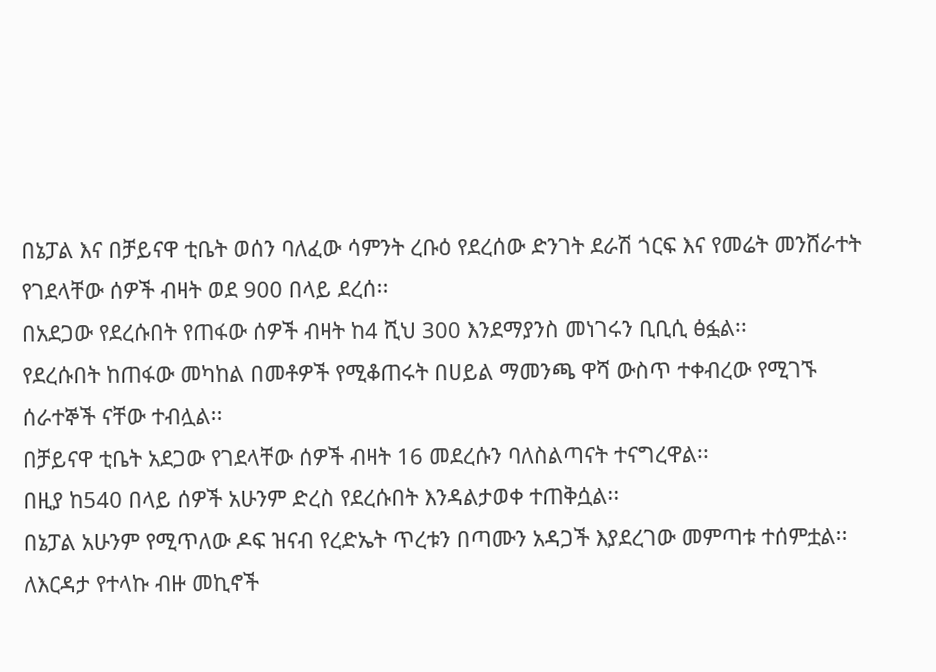በኔፓል እና በቻይናዋ ቲቤት ወሰን ባለፈው ሳምንት ረቡዕ የደረሰው ድንገት ደራሽ ጎርፍ እና የመሬት መንሸራተት የገደላቸው ሰዎች ብዛት ወደ 900 በላይ ደረሰ፡፡
በአደጋው የደረሱበት የጠፋው ሰዎች ብዛት ከ4 ሺህ 300 እንደማያንስ መነገሩን ቢቢሲ ፅፏል፡፡
የደረሱበት ከጠፋው መካከል በመቶዎች የሚቆጠሩት በሀይል ማመንጫ ዋሻ ውስጥ ተቀብረው የሚገኙ ሰራተኞች ናቸው ተብሏል፡፡
በቻይናዋ ቲቤት አደጋው የገደላቸው ሰዎች ብዛት 16 መደረሱን ባለስልጣናት ተናግረዋል፡፡
በዚያ ከ540 በላይ ሰዎች አሁንም ድረስ የደረሱበት እንዳልታወቀ ተጠቅሷል፡፡
በኔፓል አሁንም የሚጥለው ዶፍ ዝናብ የረድኤት ጥረቱን በጣሙን አዳጋች እያደረገው መምጣቱ ተሰምቷል፡፡
ለእርዳታ የተላኩ ብዙ መኪኖች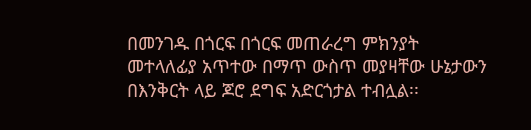በመንገዱ በጎርፍ በጎርፍ መጠራረግ ምክንያት መተላለፊያ አጥተው በማጥ ውስጥ መያዛቸው ሁኔታውን በእንቅርት ላይ ጆሮ ደግፍ አድርጎታል ተብሏል፡፡